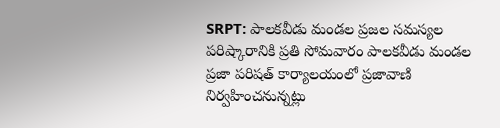SRPT: పాలకవీడు మండల ప్రజల సమస్యల పరిష్కారానికి ప్రతి సోమవారం పాలకవీడు మండల ప్రజా పరిషత్ కార్యాలయంలో ప్రజావాణి నిర్వహించనున్నట్లు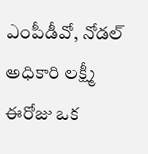ఎంపీడీవో, నోడల్ అధికారి లక్ష్మీ ఈరోజు ఒక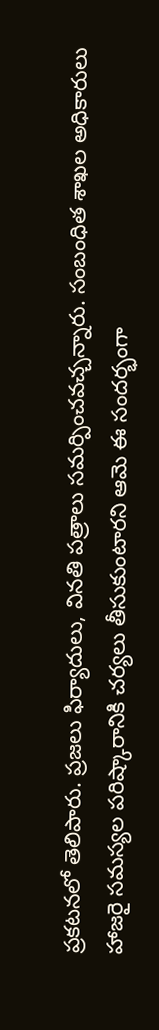ప్రకటనలో తెలిపారు. ప్రజలు ఫిర్యాదులు, వినతి పత్రాలు సమర్పించవచ్చన్నారు. సంబంధిత శాఖల అధికారులు హాజరై సమస్యల పరిష్కారానికి చర్యలు తీసుకుంటారని ఆమె ఈ సందర్భంగా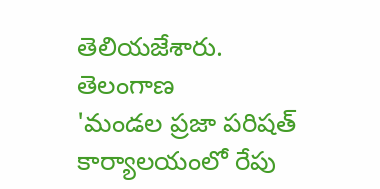తెలియజేశారు.
తెలంగాణ
'మండల ప్రజా పరిషత్ కార్యాలయంలో రేపు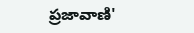ప్రజావాణి'